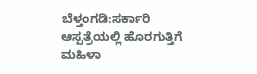ಬೆಳ್ತಂಗಡಿ:ಸರ್ಕಾರಿ ಆಸ್ಪತ್ರೆಯಲ್ಲಿ ಹೊರಗುತ್ತಿಗೆ ಮಹಿಳಾ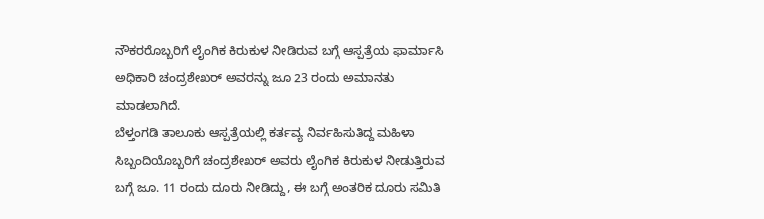ನೌಕರರೊಬ್ಬರಿಗೆ ಲೈಂಗಿಕ ಕಿರುಕುಳ ನೀಡಿರುವ ಬಗ್ಗೆ ಆಸ್ಪತ್ರೆಯ ಫಾರ್ಮಾಸಿ ಅಧಿಕಾರಿ ಚಂದ್ರಶೇಖರ್ ಅವರನ್ನು ಜೂ 23 ರಂದು ಅಮಾನತು ಮಾಡಲಾಗಿದೆ.
ಬೆಳ್ತಂಗಡಿ ತಾಲೂಕು ಆಸ್ಪತ್ರೆಯಲ್ಲಿ ಕರ್ತವ್ಯ ನಿರ್ವಹಿಸುತಿದ್ದ ಮಹಿಳಾ ಸಿಬ್ಬಂದಿಯೊಬ್ಬರಿಗೆ ಚಂದ್ರಶೇಖರ್ ಅವರು ಲೈಂಗಿಕ ಕಿರುಕುಳ ನೀಡುತ್ತಿರುವ ಬಗ್ಗೆ ಜೂ. 11 ರಂದು ದೂರು ನೀಡಿದ್ದು, ಈ ಬಗ್ಗೆ ಅಂತರಿಕ ದೂರು ಸಮಿತಿ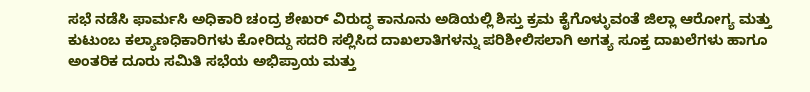ಸಭೆ ನಡೆಸಿ ಫಾರ್ಮಸಿ ಅಧಿಕಾರಿ ಚಂದ್ರ ಶೇಖರ್ ವಿರುದ್ಧ ಕಾನೂನು ಅಡಿಯಲ್ಲಿ ಶಿಸ್ತು ಕ್ರಮ ಕೈಗೊಳ್ಳುವಂತೆ ಜಿಲ್ಲಾ ಆರೋಗ್ಯ ಮತ್ತು ಕುಟುಂಬ ಕಲ್ಯಾಣಧಿಕಾರಿಗಳು ಕೋರಿದ್ದು ಸದರಿ ಸಲ್ಲಿಸಿದ ದಾಖಲಾತಿಗಳನ್ನು ಪರಿಶೀಲಿಸಲಾಗಿ ಅಗತ್ಯ ಸೂಕ್ತ ದಾಖಲೆಗಳು ಹಾಗೂ ಅಂತರಿಕ ದೂರು ಸಮಿತಿ ಸಭೆಯ ಅಭಿಪ್ರಾಯ ಮತ್ತು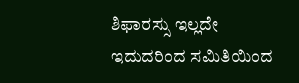ಶಿಫಾರಸ್ಸು ಇಲ್ಲದೇ ಇದುದರಿಂದ ಸಮಿತಿಯಿಂದ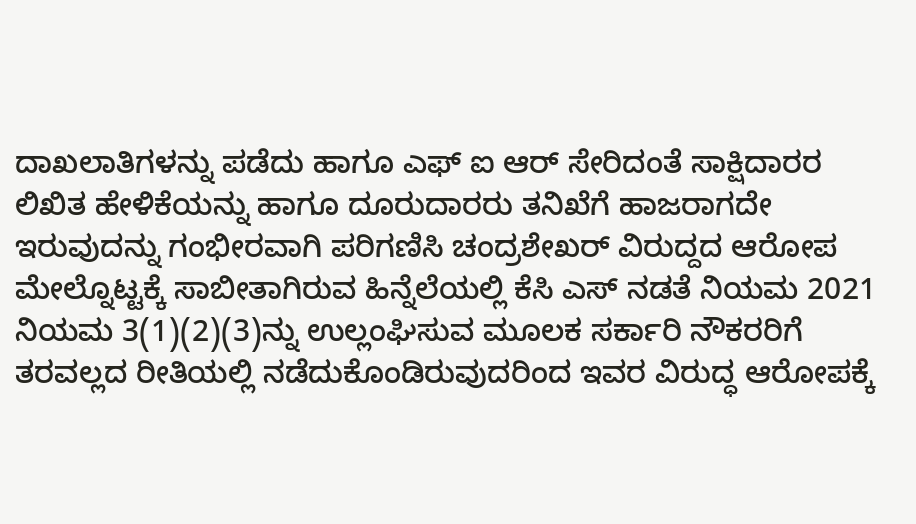ದಾಖಲಾತಿಗಳನ್ನು ಪಡೆದು ಹಾಗೂ ಎಫ್ ಐ ಆರ್ ಸೇರಿದಂತೆ ಸಾಕ್ಷಿದಾರರ ಲಿಖಿತ ಹೇಳಿಕೆಯನ್ನು ಹಾಗೂ ದೂರುದಾರರು ತನಿಖೆಗೆ ಹಾಜರಾಗದೇ ಇರುವುದನ್ನು ಗಂಭೀರವಾಗಿ ಪರಿಗಣಿಸಿ ಚಂದ್ರಶೇಖರ್ ವಿರುದ್ದದ ಆರೋಪ ಮೇಲ್ನೊಟ್ಟಕ್ಕೆ ಸಾಬೀತಾಗಿರುವ ಹಿನ್ನೆಲೆಯಲ್ಲಿ ಕೆಸಿ ಎಸ್ ನಡತೆ ನಿಯಮ 2021 ನಿಯಮ 3(1)(2)(3)ನ್ನು ಉಲ್ಲಂಘಿಸುವ ಮೂಲಕ ಸರ್ಕಾರಿ ನೌಕರರಿಗೆ ತರವಲ್ಲದ ರೀತಿಯಲ್ಲಿ ನಡೆದುಕೊಂಡಿರುವುದರಿಂದ ಇವರ ವಿರುದ್ಧ ಆರೋಪಕ್ಕೆ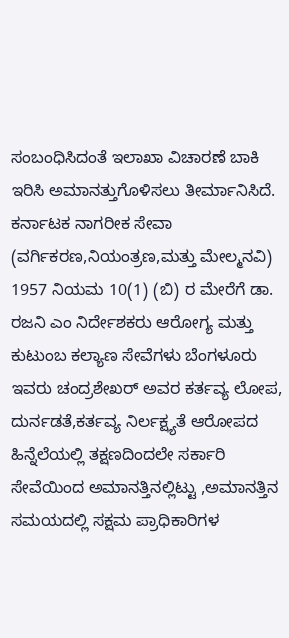ಸಂಬಂಧಿಸಿದಂತೆ ಇಲಾಖಾ ವಿಚಾರಣೆ ಬಾಕಿ ಇರಿಸಿ ಅಮಾನತ್ತುಗೊಳಿಸಲು ತೀರ್ಮಾನಿಸಿದೆ. ಕರ್ನಾಟಕ ನಾಗರೀಕ ಸೇವಾ (ವರ್ಗಿಕರಣ,ನಿಯಂತ್ರಣ,ಮತ್ತು ಮೇಲ್ಮನವಿ) 1957 ನಿಯಮ 10(1) (ಬಿ) ರ ಮೇರೆಗೆ ಡಾ. ರಜನಿ ಎಂ ನಿರ್ದೇಶಕರು ಆರೋಗ್ಯ ಮತ್ತು ಕುಟುಂಬ ಕಲ್ಯಾಣ ಸೇವೆಗಳು ಬೆಂಗಳೂರು ಇವರು ಚಂದ್ರಶೇಖರ್ ಅವರ ಕರ್ತವ್ಯ ಲೋಪ, ದುರ್ನಡತೆ,ಕರ್ತವ್ಯ ನಿರ್ಲಕ್ಷ್ಯತೆ ಆರೋಪದ ಹಿನ್ನೆಲೆಯಲ್ಲಿ ತಕ್ಷಣದಿಂದಲೇ ಸರ್ಕಾರಿ ಸೇವೆಯಿಂದ ಅಮಾನತ್ತಿನಲ್ಲಿಟ್ಟು ,ಅಮಾನತ್ತಿನ ಸಮಯದಲ್ಲಿ ಸಕ್ಷಮ ಪ್ರಾಧಿಕಾರಿಗಳ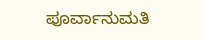ಪೂರ್ವಾನುಮತಿ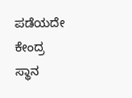ಪಡೆಯದೇ ಕೇಂದ್ರ ಸ್ಥಾನ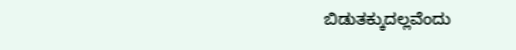ಬಿಡುತಕ್ಕುದಲ್ಲವೆಂದು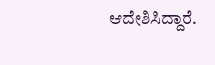ಆದೇಶಿಸಿದ್ದಾರೆ.